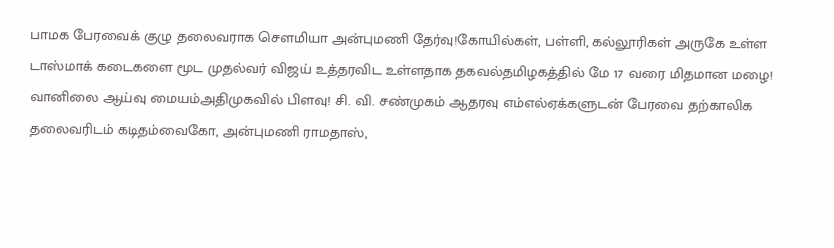பாமக பேரவைக் குழு தலைவராக செளமியா அன்புமணி தேர்வு!கோயில்கள், பள்ளி, கல்லூரிகள் அருகே உள்ள டாஸ்மாக் கடைகளை மூட முதல்வர் விஜய் உத்தரவிட உள்ளதாக தகவல்தமிழகத்தில் மே 17 வரை மிதமான மழை! வானிலை ஆய்வு மையம்அதிமுகவில் பிளவு! சி. வி. சண்முகம் ஆதரவு எம்எல்ஏக்களுடன் பேரவை தற்காலிக தலைவரிடம் கடிதம்வைகோ, அன்புமணி ராமதாஸ்,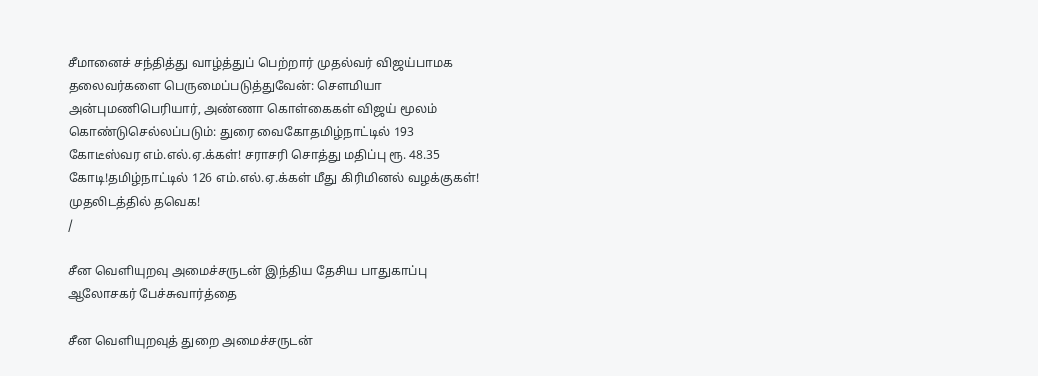சீமானைச் சந்தித்து வாழ்த்துப் பெற்றார் முதல்வர் விஜய்பாமக தலைவர்களை பெருமைப்படுத்துவேன்: செளமியா அன்புமணிபெரியார், அண்ணா கொள்கைகள் விஜய் மூலம் கொண்டுசெல்லப்படும்: துரை வைகோதமிழ்நாட்டில் 193 கோடீஸ்வர எம்.எல்.ஏ.க்கள்! சராசரி சொத்து மதிப்பு ரூ. 48.35 கோடி!தமிழ்நாட்டில் 126 எம்.எல்.ஏ.க்கள் மீது கிரிமினல் வழக்குகள்! முதலிடத்தில் தவெக!
/

சீன வெளியுறவு அமைச்சருடன் இந்திய தேசிய பாதுகாப்பு ஆலோசகர் பேச்சுவார்த்தை

சீன வெளியுறவுத் துறை அமைச்சருடன்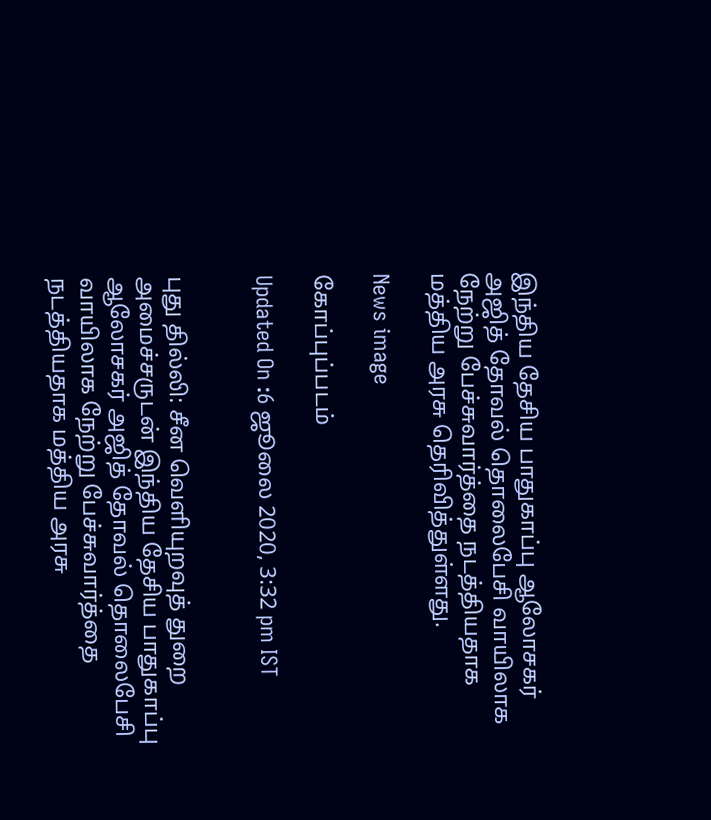இந்திய தேசிய பாதுகாப்பு ஆலோசகர் அஜித் தோவல் தொலைபேசி வாயிலாக நேற்று பேச்சுவார்த்தை நடத்தியதாக மத்திய அரசு தெரிவித்துள்ளது.

News image

கோப்புப்படம்

Updated On :6 ஜூலை 2020, 3:32 pm IST


புது தில்லி: சீன வெளியுறவுத் துறை அமைச்சருடன் இந்திய தேசிய பாதுகாப்பு ஆலோசகர் அஜித் தோவல் தொலைபேசி வாயிலாக நேற்று பேச்சுவார்த்தை நடத்தியதாக மத்திய அரசு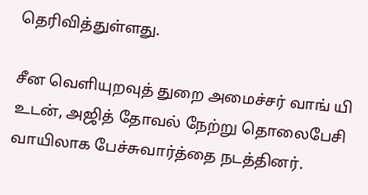தெரிவித்துள்ளது.

சீன வெளியுறவுத் துறை அமைச்சர் வாங் யி உடன், அஜித் தோவல் நேற்று தொலைபேசி வாயிலாக பேச்சுவார்த்தை நடத்தினர்.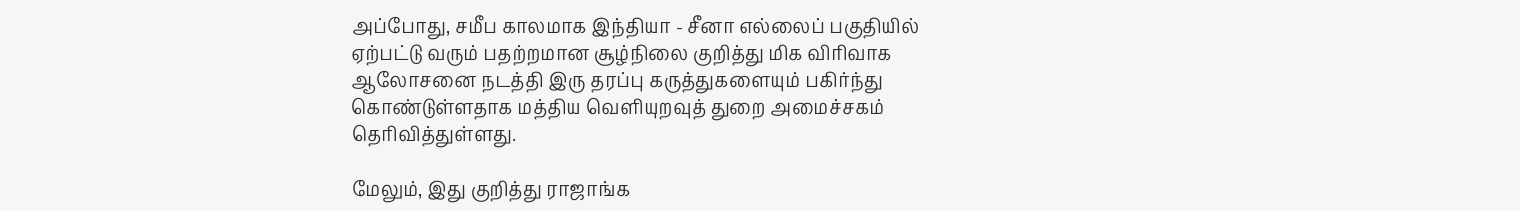அப்போது, சமீப காலமாக இந்தியா - சீனா எல்லைப் பகுதியில் ஏற்பட்டு வரும் பதற்றமான சூழ்நிலை குறித்து மிக விரிவாக ஆலோசனை நடத்தி இரு தரப்பு கருத்துகளையும் பகிர்ந்து கொண்டுள்ளதாக மத்திய வெளியுறவுத் துறை அமைச்சகம் தெரிவித்துள்ளது.

மேலும், இது குறித்து ராஜாங்க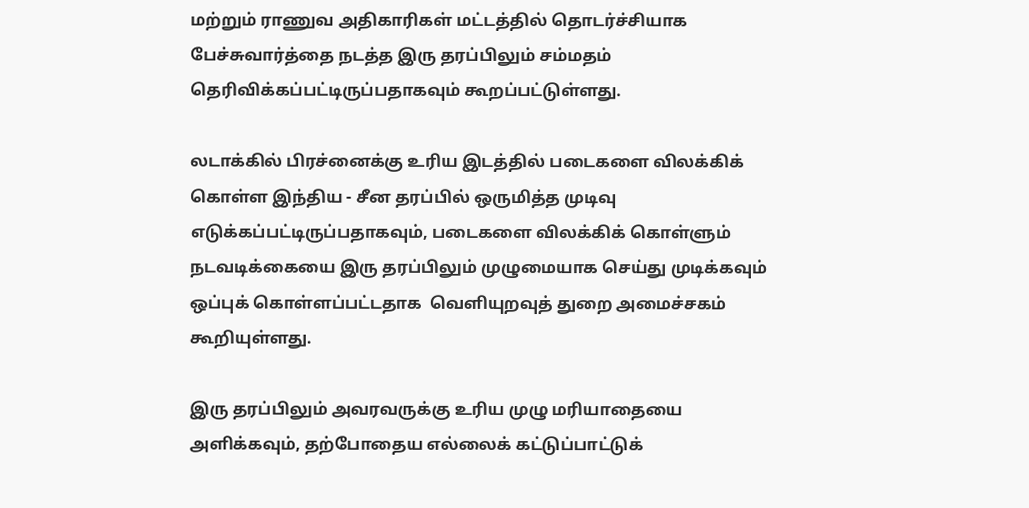மற்றும் ராணுவ அதிகாரிகள் மட்டத்தில் தொடர்ச்சியாக பேச்சுவார்த்தை நடத்த இரு தரப்பிலும் சம்மதம் தெரிவிக்கப்பட்டிருப்பதாகவும் கூறப்பட்டுள்ளது.

லடாக்கில் பிரச்னைக்கு உரிய இடத்தில் படைகளை விலக்கிக் கொள்ள இந்திய - சீன தரப்பில் ஒருமித்த முடிவு எடுக்கப்பட்டிருப்பதாகவும், படைகளை விலக்கிக் கொள்ளும் நடவடிக்கையை இரு தரப்பிலும் முழுமையாக செய்து முடிக்கவும் ஒப்புக் கொள்ளப்பட்டதாக  வெளியுறவுத் துறை அமைச்சகம் கூறியுள்ளது.

இரு தரப்பிலும் அவரவருக்கு உரிய முழு மரியாதையை அளிக்கவும், தற்போதைய எல்லைக் கட்டுப்பாட்டுக்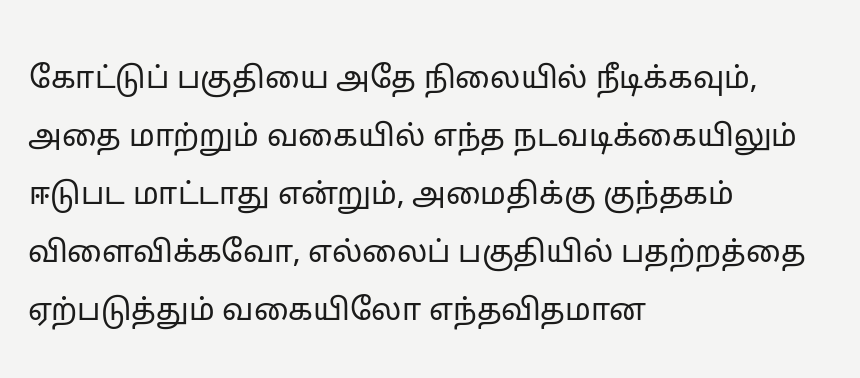கோட்டுப் பகுதியை அதே நிலையில் நீடிக்கவும், அதை மாற்றும் வகையில் எந்த நடவடிக்கையிலும் ஈடுபட மாட்டாது என்றும், அமைதிக்கு குந்தகம் விளைவிக்கவோ, எல்லைப் பகுதியில் பதற்றத்தை ஏற்படுத்தும் வகையிலோ எந்தவிதமான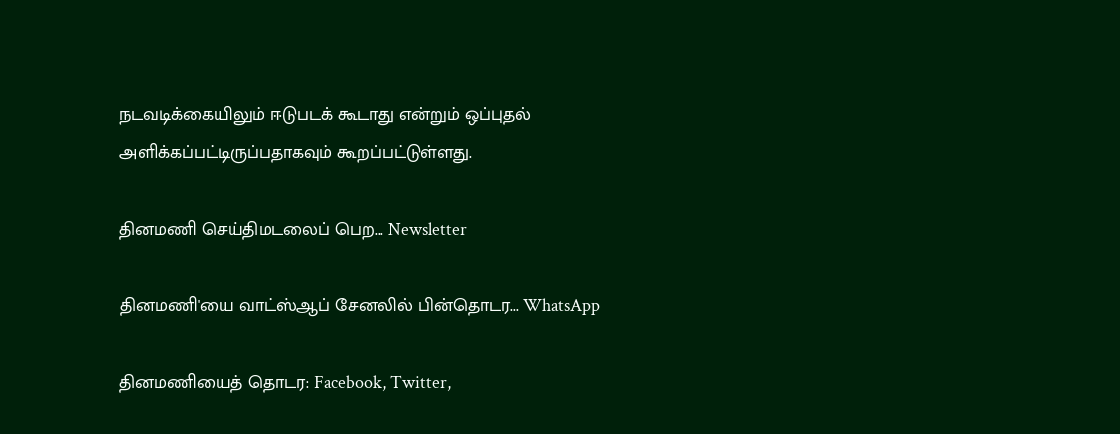நடவடிக்கையிலும் ஈடுபடக் கூடாது என்றும் ஒப்புதல் அளிக்கப்பட்டிருப்பதாகவும் கூறப்பட்டுள்ளது.

தினமணி செய்திமடலைப் பெற... Newsletter

தினமணி'யை வாட்ஸ்ஆப் சேனலில் பின்தொடர... WhatsApp

தினமணியைத் தொடர: Facebook, Twitter,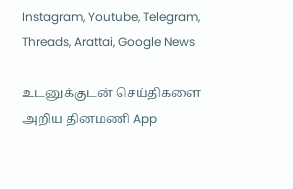Instagram, Youtube, Telegram, Threads, Arattai, Google News

உடனுக்குடன் செய்திகளை அறிய தினமணி App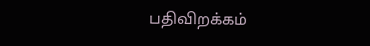பதிவிறக்கம்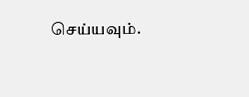செய்யவும்.